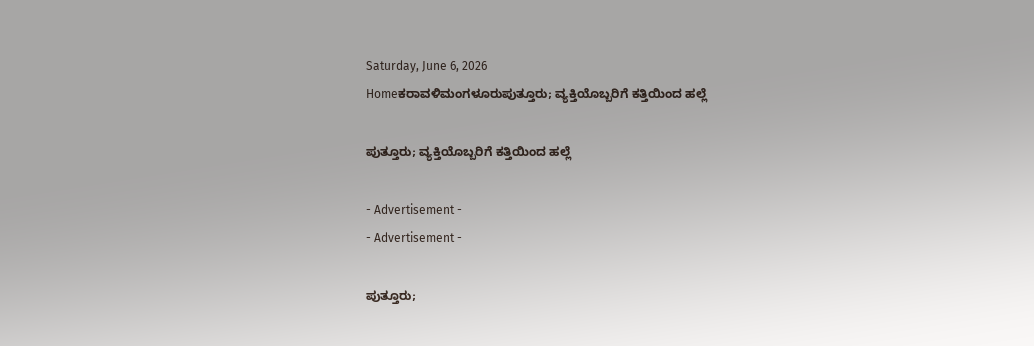Saturday, June 6, 2026
Homeಕರಾವಳಿಮಂಗಳೂರುಪುತ್ತೂರು; ವ್ಯಕ್ತಿಯೊಬ್ಬರಿಗೆ ಕತ್ತಿಯಿಂದ ಹಲ್ಲೆ

ಪುತ್ತೂರು; ವ್ಯಕ್ತಿಯೊಬ್ಬರಿಗೆ ಕತ್ತಿಯಿಂದ ಹಲ್ಲೆ

- Advertisement -
- Advertisement -

ಪುತ್ತೂರು;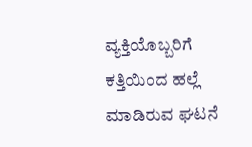ವ್ಯಕ್ತಿಯೊಬ್ಬರಿಗೆ ಕತ್ತಿಯಿಂದ ಹಲ್ಲೆ ಮಾಡಿರುವ ಘಟನೆ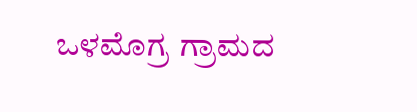ಒಳಮೊಗ್ರ ಗ್ರಾಮದ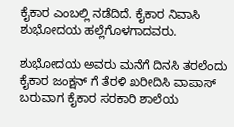ಕೈಕಾರ ಎಂಬಲ್ಲಿ ನಡೆದಿದೆ. ಕೈಕಾರ ನಿವಾಸಿ ಶುಭೋದಯ ಹಲ್ಲೆಗೊಳಗಾದವರು.

ಶುಭೋದಯ ಅವರು ಮನೆಗೆ ದಿನಸಿ ತರಲೆಂದು ಕೈಕಾರ ಜಂಕ್ಷನ್ ಗೆ ತೆರಳಿ ಖರೀದಿಸಿ ವಾಪಾಸ್ ಬರುವಾಗ ಕೈಕಾರ ಸರಕಾರಿ ಶಾಲೆಯ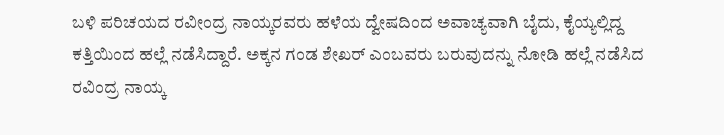ಬಳಿ ಪರಿಚಯದ ರವೀಂದ್ರ ನಾಯ್ಕರವರು ಹಳೆಯ ದ್ವೇಷದಿಂದ ಅವಾಚ್ಯವಾಗಿ ಬೈದು, ಕೈಯ್ಯಲ್ಲಿದ್ದ ಕತ್ತಿಯಿಂದ ಹಲ್ಲೆ ನಡೆಸಿದ್ದಾರೆ. ಅಕ್ಕನ ಗಂಡ ಶೇಖ‌ರ್ ಎಂಬವರು ಬರುವುದನ್ನು ನೋಡಿ ಹಲ್ಲೆ ನಡೆಸಿದ ರವಿಂದ್ರ ನಾಯ್ಕ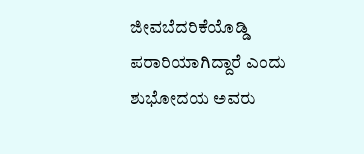ಜೀವಬೆದರಿಕೆಯೊಡ್ಡಿ ಪರಾರಿಯಾಗಿದ್ದಾರೆ ಎಂದು ಶುಭೋದಯ ಅವರು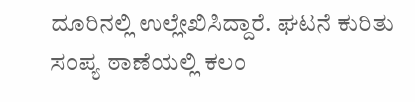ದೂರಿನಲ್ಲಿ ಉಲ್ಲೇಖಿಸಿದ್ದಾರೆ. ಘಟನೆ ಕುರಿತು ಸಂಪ್ಯ ಠಾಣೆಯಲ್ಲಿ ಕಲಂ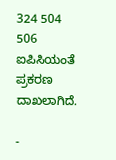324 504 506 ಐಪಿಸಿಯಂತೆ ಪ್ರಕರಣ ದಾಖಲಾಗಿದೆ.

-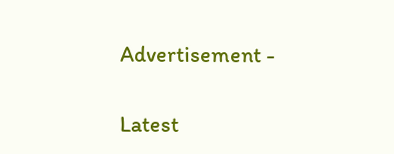Advertisement -

Latest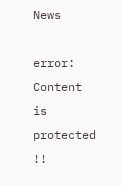News

error: Content is protected !!